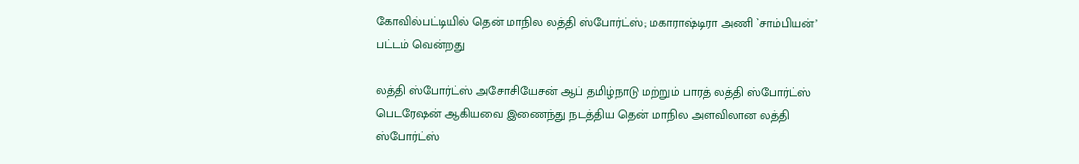கோவில்பட்டியில் தென் மாநில லத்தி ஸ்போர்ட்ஸ்; மகாராஷ்டிரா அணி `சாம்பியன்’ பட்டம் வென்றது

லத்தி ஸ்போர்ட்ஸ் அசோசியேசன் ஆப் தமிழ்நாடு மற்றும் பாரத் லத்தி ஸ்போர்ட்ஸ் பெடரேஷன் ஆகியவை இணைந்து நடத்திய தென் மாநில அளவிலான லத்தி ஸ்போர்ட்ஸ்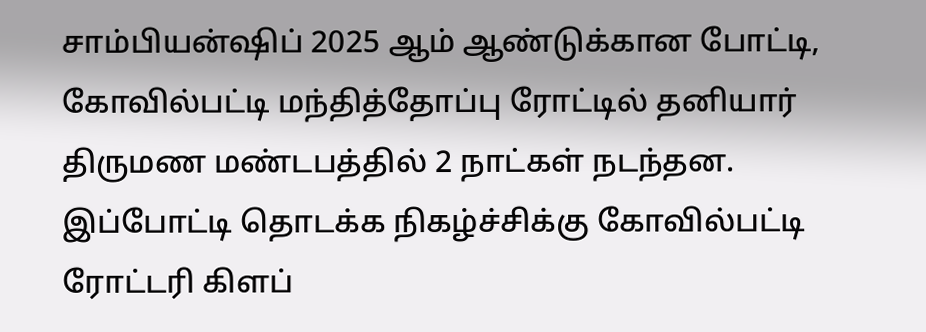சாம்பியன்ஷிப் 2025 ஆம் ஆண்டுக்கான போட்டி, கோவில்பட்டி மந்தித்தோப்பு ரோட்டில் தனியார் திருமண மண்டபத்தில் 2 நாட்கள் நடந்தன.
இப்போட்டி தொடக்க நிகழ்ச்சிக்கு கோவில்பட்டி ரோட்டரி கிளப்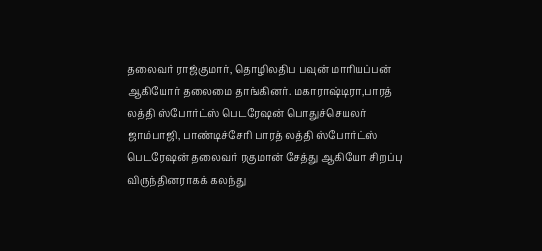தலைவர் ராஜ்குமார், தொழிலதிப பவுன் மாரியப்பன் ஆகியோர் தலைமை தாங்கினர். மகாராஷ்டிரா,பாரத் லத்தி ஸ்போர்ட்ஸ் பெடரேஷன் பொதுச்செயலர் ஜாம்பாஜி, பாண்டிச்சேரி பாரத் லத்தி ஸ்போர்ட்ஸ் பெடரேஷன் தலைவர் ரகுமான் சேத்து ஆகியோ சிறப்பு விருந்தினராகக் கலந்து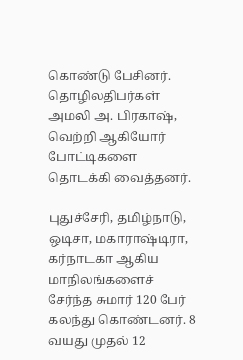கொண்டு பேசினர். தொழிலதிபர்கள் அமலி அ. பிரகாஷ், வெற்றி ஆகியோர் போட்டிகளை தொடக்கி வைத்தனர்.

புதுச்சேரி, தமிழ்நாடு, ஒடிசா, மகாராஷ்டிரா, கர்நாடகா ஆகிய மாநிலங்களைச் சேர்ந்த சுமார் 120 பேர் கலந்து கொண்டனர். 8 வயது முதல் 12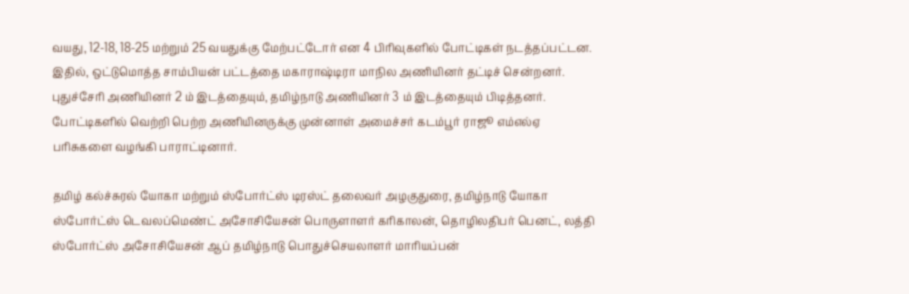வயது, 12-18, 18-25 மற்றும் 25 வயதுக்கு மேற்பட்டோர் என 4 பிரிவுகளில் போட்டிகள் நடத்தப்பட்டன.
இதில், ஒட்டுமொத்த சாம்பியன் பட்டத்தை மகாராஷ்டிரா மாநில அணியினர் தட்டிச் சென்றனர். புதுச்சேரி அணியினர் 2 ம் இடத்தையும், தமிழ்நாடு அணியினர் 3 ம் இடத்தையும் பிடித்தனர்.
போட்டிகளில் வெற்றி பெற்ற அணியினருக்கு முன்னாள் அமைச்சர் கடம்பூர் ராஜூ எம்எல்ஏ பரிசுகளை வழங்கி பாராட்டினார்.

தமிழ் கல்ச்சுரல் யோகா மற்றும் ஸ்போர்ட்ஸ் டிரஸ்ட் தலைவர் அழகுதுரை, தமிழ்நாடு யோகா ஸ்போர்ட்ஸ் டெவலப்மெண்ட் அசோசியேசன் பொருளாளர் கரிகாலன், தொழிலதிபர் பெனட், லத்தி ஸ்போர்ட்ஸ் அசோசியேசன் ஆப் தமிழ்நாடு பொதுச்செயலாளர் மாரியப்பன்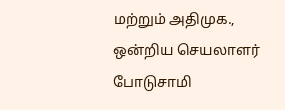மற்றும் அதிமுக., ஒன்றிய செயலாளர் போடுசாமி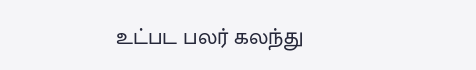உட்பட பலர் கலந்து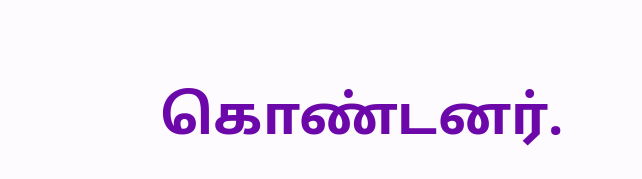கொண்டனர்.